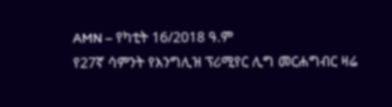AMN – የካቲት 16/2018 ዓ.ም
የ27ኛ ሳምንት የእንግሊዝ ፕሪሚየር ሊግ መርሐግብር ዛሬ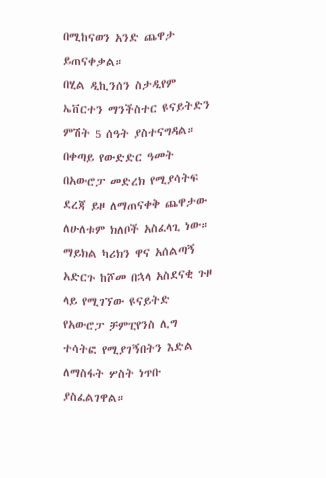በሚከናወን አንድ ጨዋታ ይጠናቀቃል።
በሂል ዲኪንሰን ስታዲየም ኤቨርተን ማንችስተር ዩናይትድን ምሽት 5 ሰዓት ያስተናግዳል። በቀጣይ የውድድር ዓመት በአውሮፓ መድረክ የሚያሳትፍ ደረጃ ይዞ ለማጠናቀቅ ጨዋታው ለሁለቱም ክለቦች አስፈላጊ ነው።
ማይክል ካሪክን ዋና አሰልጣኝ አድርጉ ከሾመ በኋላ አስደናቂ ጉዞ ላይ የሚገኘው ዩናይትድ የአውሮፓ ቻምፒየንስ ሊግ ተሳትፎ የሚያገኝበትን እድል ለማስፋት ሦስት ነጥቡ ያስፈልገዋል።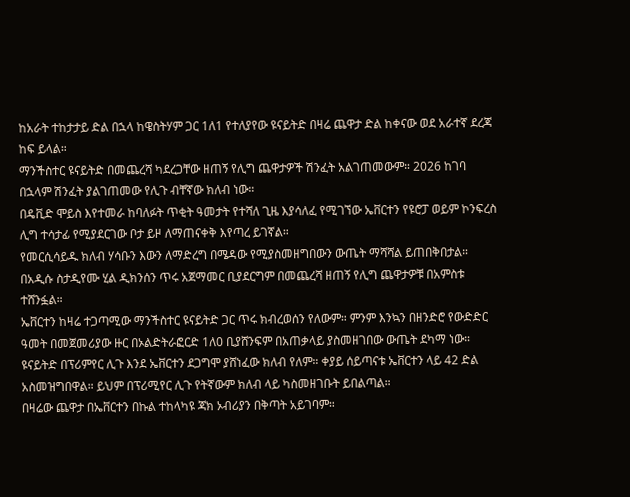ከአራት ተከታታይ ድል በኋላ ከዌስትሃም ጋር 1ለ1 የተለያየው ዩናይትድ በዛሬ ጨዋታ ድል ከቀናው ወደ አራተኛ ደረጃ ከፍ ይላል።
ማንችስተር ዩናይትድ በመጨረሻ ካደረጋቸው ዘጠኝ የሊግ ጨዋታዎች ሽንፈት አልገጠመውም። 2026 ከገባ በኋላም ሽንፈት ያልገጠመው የሊጉ ብቸኛው ክለብ ነው።
በዴቪድ ሞይስ እየተመራ ከባለፉት ጥቂት ዓመታት የተሻለ ጊዜ እያሳለፈ የሚገኘው ኤቨርተን የዩሮፓ ወይም ኮንፍረስ ሊግ ተሳታፊ የሚያደርገው ቦታ ይዞ ለማጠናቀቅ እየጣረ ይገኛል።
የመርሲሳይዱ ክለብ ሃሳቡን እውን ለማድረግ በሜዳው የሚያስመዘግበውን ውጤት ማሻሻል ይጠበቅበታል።
በአዲሱ ስታዲየሙ ሂል ዲክንሰን ጥሩ አጀማመር ቢያደርግም በመጨረሻ ዘጠኝ የሊግ ጨዋታዎቹ በአምስቱ ተሸንፏል።
ኤቨርተን ከዛሬ ተጋጣሚው ማንችስተር ዩናይትድ ጋር ጥሩ ክብረወሰን የለውም። ምንም እንኳን በዘንድሮ የውድድር ዓመት በመጀመሪያው ዙር በኦልድትራፎርድ 1ለ0 ቢያሸንፍም በአጠቃላይ ያስመዘገበው ውጤት ደካማ ነው።
ዩናይትድ በፕሪምየር ሊጉ እንደ ኤቨርተን ደጋግሞ ያሸነፈው ክለብ የለም። ቀያይ ሰይጣናቱ ኤቨርተን ላይ 42 ድል አስመዝግበዋል። ይህም በፕሪሚየር ሊጉ የትኛውም ክለብ ላይ ካስመዘገቡት ይበልጣል።
በዛሬው ጨዋታ በኤቨርተን በኩል ተከላካዩ ጃክ ኦብሪያን በቅጣት አይገባም።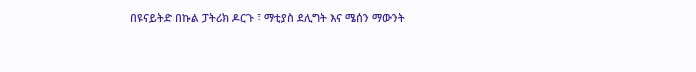በዩናይትድ በኩል ፓትሪክ ዶርጉ ፣ ማቲያስ ደሊግት እና ሜሰን ማውንት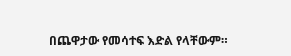በጨዋታው የመሳተፍ እድል የላቸውም።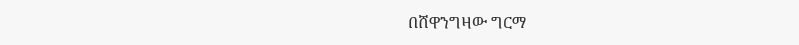በሸዋንግዛው ግርማ